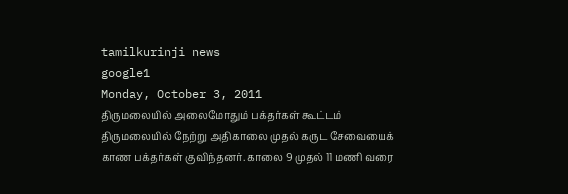tamilkurinji news
google1
Monday, October 3, 2011
திருமலையில் அலைமோதும் பக்தர்கள் கூட்டம்
திருமலையில் நேற்று அதிகாலை முதல் கருட சேவையைக் காண பக்தர்கள் குவிந்தனர். காலை 9 முதல் 11 மணி வரை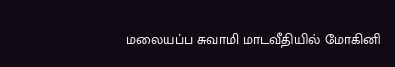மலையப்ப சுவாமி மாடவீதியில் மோகினி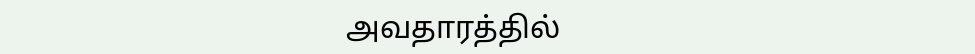அவதாரத்தில்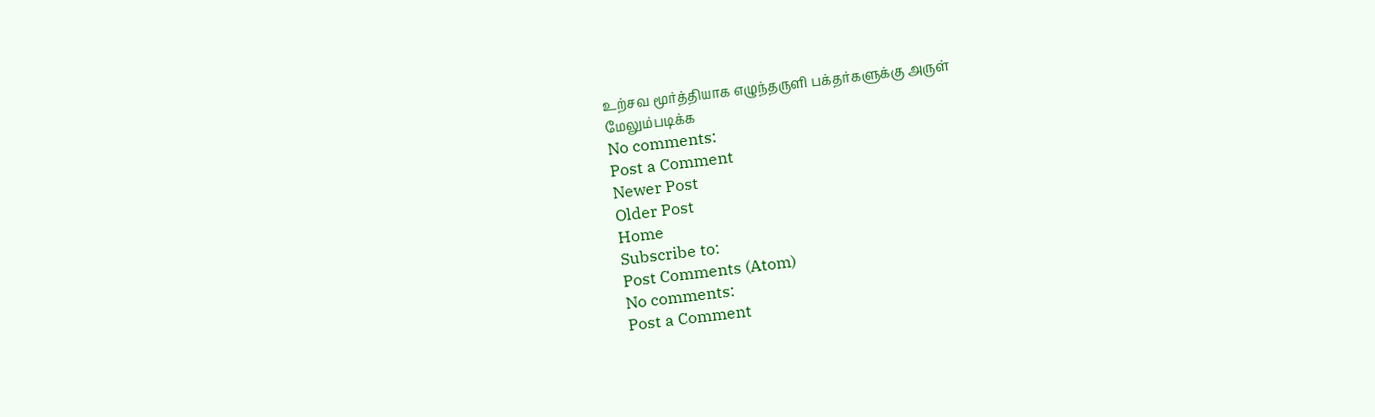உற்சவ மூர்த்தியாக எழுந்தருளி பக்தர்களுக்கு அருள்
மேலும்படிக்க
No comments:
Post a Comment
Newer Post
Older Post
Home
Subscribe to:
Post Comments (Atom)
No comments:
Post a Comment